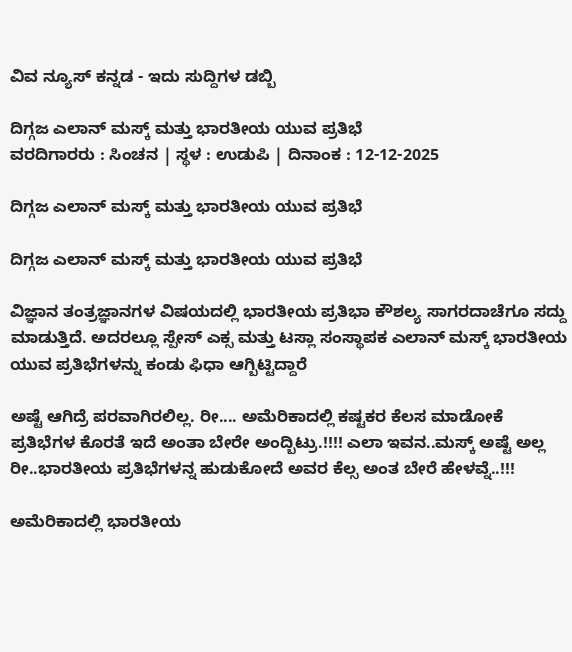ವಿವ ನ್ಯೂಸ್ ಕನ್ನಡ - ಇದು ಸುದ್ದಿಗಳ ಡಬ್ಬಿ

ದಿಗ್ಗಜ ಎಲಾನ್ ಮಸ್ಕ್ ಮತ್ತು ಭಾರತೀಯ ಯುವ ಪ್ರತಿಭೆ
ವರದಿಗಾರರು : ಸಿಂಚನ | ಸ್ಥಳ : ಉಡುಪಿ | ದಿನಾಂಕ : 12-12-2025

ದಿಗ್ಗಜ ಎಲಾನ್ ಮಸ್ಕ್ ಮತ್ತು ಭಾರತೀಯ ಯುವ ಪ್ರತಿಭೆ

ದಿಗ್ಗಜ ಎಲಾನ್ ಮಸ್ಕ್ ಮತ್ತು ಭಾರತೀಯ ಯುವ ಪ್ರತಿಭೆ

ವಿಜ್ಞಾನ ತಂತ್ರಜ್ಞಾನಗಳ ವಿಷಯದಲ್ಲಿ ಭಾರತೀಯ ಪ್ರತಿಭಾ ಕೌಶಲ್ಯ ಸಾಗರದಾಚೆಗೂ ಸದ್ದು ಮಾಡುತ್ತಿದೆ. ಅದರಲ್ಲೂ ಸ್ಪೇಸ್ ಎಕ್ಸ ಮತ್ತು ಟಸ್ಲಾ ಸಂಸ್ಥಾಪಕ ಎಲಾನ್ ಮಸ್ಕ್ ಭಾರತೀಯ ಯುವ ಪ್ರತಿಭೆಗಳನ್ನು ಕಂಡು ಫಿಧಾ ಆಗ್ಬಿಟ್ಟಿದ್ದಾರೆ

ಅಷ್ಟೆ ಆಗಿದ್ರೆ ಪರವಾಗಿರಲಿಲ್ಲ. ರೀ.... ಅಮೆರಿಕಾದಲ್ಲಿ ಕಷ್ಟಕರ ಕೆಲಸ ಮಾಡೋಕೆ ಪ್ರತಿಭೆಗಳ ಕೊರತೆ ಇದೆ ಅಂತಾ ಬೇರೇ ಅಂದ್ಬಿಟ್ರು‌‌‌.!!!! ಎಲಾ ಇವನ..ಮಸ್ಕ್ ಅಷ್ಟೆ ಅಲ್ಲ ರೀ..ಭಾರತೀಯ ಪ್ರತಿಭೆಗಳನ್ನ ಹುಡುಕೋದೆ ಅವರ ಕೆಲ್ಸ ಅಂತ ಬೇರೆ ಹೇಳವ್ನೆ..!!!

ಅಮೆರಿಕಾದಲ್ಲಿ ಭಾರತೀಯ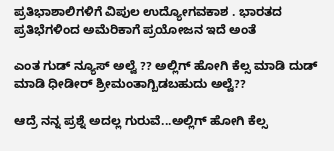ಪ್ರತಿಭಾಶಾಲಿಗಳಿಗೆ ವಿಪುಲ ಉದ್ಯೋಗವಕಾಶ . ಭಾರತದ ಪ್ರತಿಭೆಗಳಿಂದ ಅಮೆರಿಕಾಗೆ ಪ್ರಯೋಜನ ಇದೆ ಅಂತೆ

ಎಂತ ಗುಡ್ ನ್ಯೂಸ್ ಅಲ್ವೆ‌ ?? ಅಲ್ಲಿಗ್ ಹೋಗಿ ಕೆಲ್ಸ ಮಾಡಿ ದುಡ್ ಮಾಡಿ ಧೀಡೀರ್ ಶ್ರೀಮಂತಾಗ್ಬಿಡಬಹುದು ಅಲ್ವೆ??

ಆದ್ರೆ ನನ್ನ ಪ್ರಶ್ನೆ ಅದಲ್ಲ ಗುರುವೆ...ಅಲ್ಲಿಗ್ ಹೋಗಿ ಕೆಲ್ಸ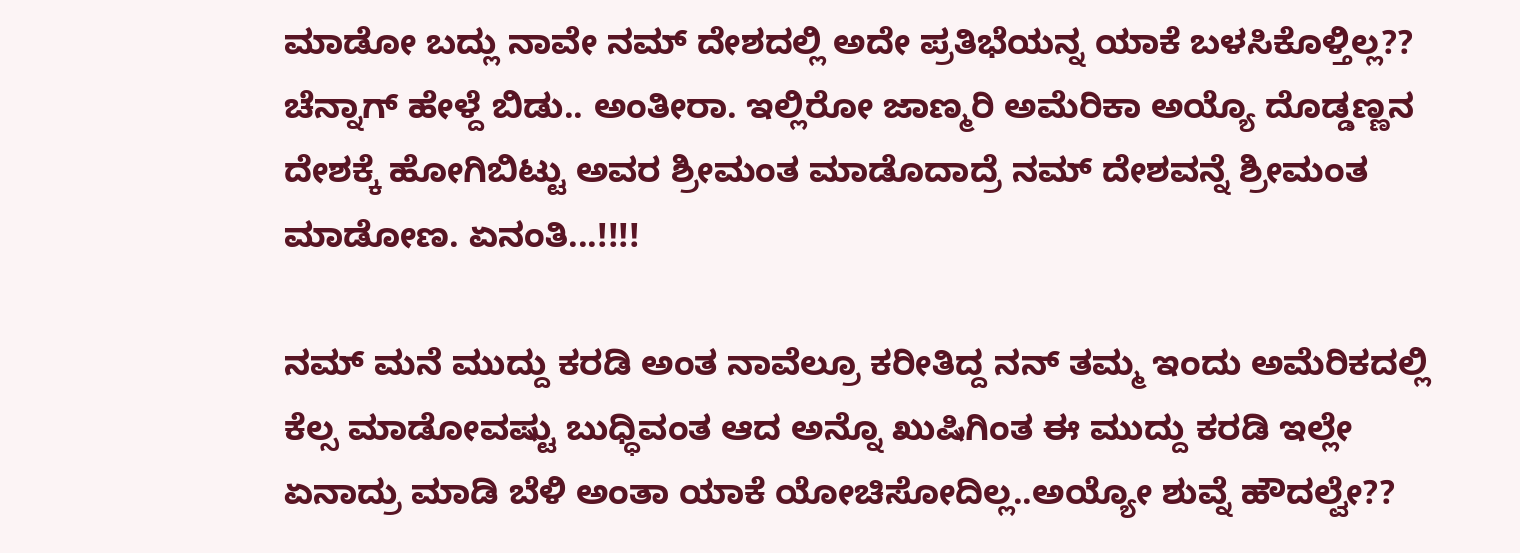ಮಾಡೋ ಬದ್ಲು ನಾವೇ ನಮ್ ದೇಶದಲ್ಲಿ ಅದೇ ಪ್ರತಿಭೆಯನ್ನ ಯಾಕೆ ಬಳಸಿಕೊಳ್ತಿಲ್ಲ?? ಚೆನ್ನಾಗ್ ಹೇಳ್ದೆ ಬಿಡು.. ಅಂತೀರಾ. ಇಲ್ಲಿರೋ ಜಾಣ್ಮರಿ ಅಮೆರಿಕಾ ಅಯ್ಯೊ ದೊಡ್ಡಣ್ಣ‌ನ ದೇಶಕ್ಕೆ ಹೋಗಿಬಿಟ್ಟು ಅವರ ಶ್ರೀಮಂತ ಮಾಡೊದಾದ್ರೆ ನಮ್ ದೇಶವನ್ನೆ ಶ್ರೀಮಂತ ಮಾಡೋಣ. ಏನಂತಿ...!!!!

ನಮ್ ಮನೆ ಮುದ್ದು ಕರಡಿ ಅಂತ ನಾವೆಲ್ರೂ ಕರೀತಿದ್ದ ನನ್ ತಮ್ಮ ಇಂದು ಅಮೆರಿಕದಲ್ಲಿ ಕೆಲ್ಸ ಮಾಡೋವಷ್ಟು ಬುಧ್ಧಿವಂತ ಆದ ಅನ್ನೊ ಖುಷಿಗಿಂತ ಈ ಮುದ್ದು ಕರಡಿ ಇಲ್ಲೇ ಏನಾದ್ರು ಮಾಡಿ ಬೆಳಿ ಅಂತಾ ಯಾಕೆ ಯೋಚಿಸೋದಿಲ್ಲ..ಅಯ್ಯೋ ಶುವ್ನೆ ಹೌದಲ್ವೇ??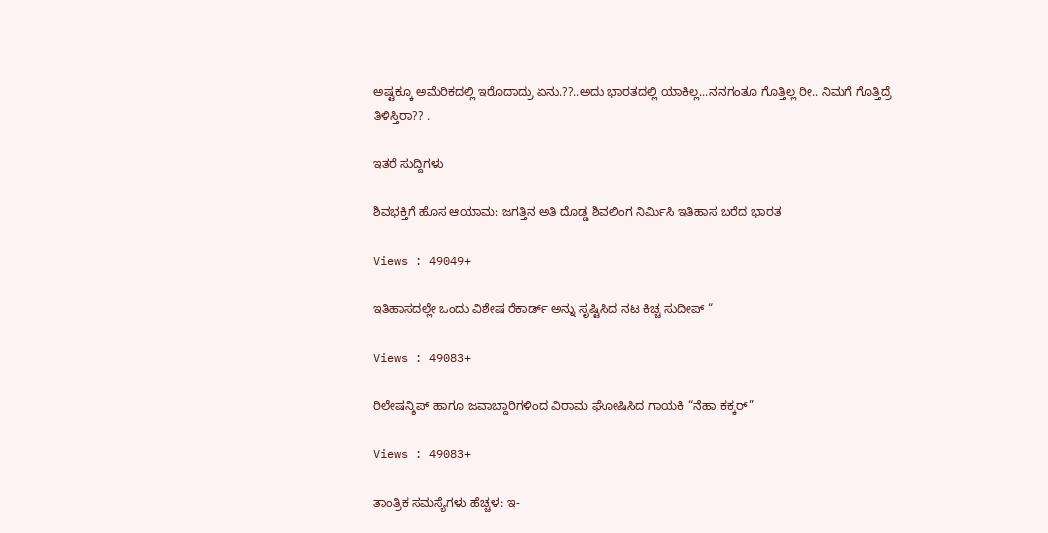ಅಷ್ಟಕ್ಕೂ ಅಮೆರಿಕದಲ್ಲಿ ಇರೊದಾದ್ರು ಏನು.??..ಅದು ಭಾರತದಲ್ಲಿ ಯಾಕಿಲ್ಲ...ನನಗಂತೂ ಗೊತ್ತಿಲ್ಲ‌ ರೀ.. ನಿಮಗೆ ಗೊತ್ತಿದ್ರೆ ತಿಳಿಸ್ತಿರಾ?? .

ಇತರೆ ಸುದ್ದಿಗಳು

ಶಿವಭಕ್ತಿಗೆ ಹೊಸ ಆಯಾಮ: ಜಗತ್ತಿನ ಅತಿ ದೊಡ್ಡ ಶಿವಲಿಂಗ ನಿರ್ಮಿಸಿ ಇತಿಹಾಸ ಬರೆದ ಭಾರತ

Views : 49049+

ಇತಿಹಾಸದಲ್ಲೇ ಒಂದು ವಿಶೇಷ ರೆಕಾರ್ಡ್ ಅನ್ನು ಸೃಷ್ಟಿಸಿದ ನಟ ಕಿಚ್ಚ ಸುದೀಪ್ “

Views : 49083+

ರಿಲೇಷನ್ಶಿಪ್ ಹಾಗೂ ಜವಾಬ್ದಾರಿಗಳಿಂದ ವಿರಾಮ ಘೋಷಿಸಿದ ಗಾಯಕಿ “ನೆಹಾ ಕಕ್ಕರ್”

Views : 49083+

ತಾಂತ್ರಿಕ ಸಮಸ್ಯೆಗಳು ಹೆಚ್ಚಳ: ಇ-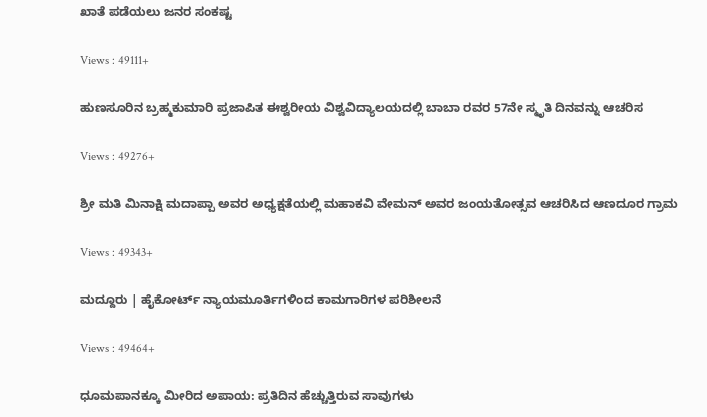ಖಾತೆ ಪಡೆಯಲು ಜನರ ಸಂಕಷ್ಟ

Views : 49111+

ಹುಣಸೂರಿನ ಬ್ರಹ್ಮಕುಮಾರಿ ಪ್ರಜಾಪಿತ ಈಶ್ವರೀಯ ವಿಶ್ವವಿದ್ಯಾಲಯದಲ್ಲಿ ಬಾಬಾ ರವರ 57ನೇ ಸ್ಮೃತಿ ದಿನವನ್ನು ಆಚರಿಸ

Views : 49276+

ಶ್ರೀ ಮತಿ ಮಿನಾಕ್ಷಿ ಮದಾಪ್ಪಾ ಅವರ ಅಧ್ಯಕ್ಷತೆಯಲ್ಲಿ ಮಹಾಕವಿ ವೇಮನ್ ಅವರ ಜಂಯತೋತ್ಸವ ಆಚರಿಸಿದ ಆಣದೂರ ಗ್ರಾಮ

Views : 49343+

ಮದ್ದೂರು | ಹೈಕೋರ್ಟ್ ನ್ಯಾಯಮೂರ್ತಿಗಳಿಂದ ಕಾಮಗಾರಿಗಳ ಪರಿಶೀಲನೆ

Views : 49464+

ಧೂಮಪಾನಕ್ಕೂ ಮೀರಿದ ಅಪಾಯ: ಪ್ರತಿದಿನ ಹೆಚ್ಚುತ್ತಿರುವ ಸಾವುಗಳು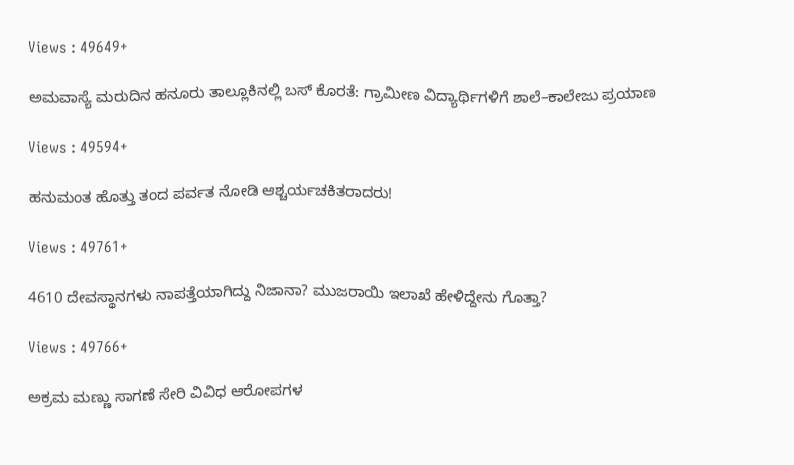Views : 49649+

ಅಮವಾಸ್ಯೆ ಮರುದಿನ ಹನೂರು ತಾಲ್ಲೂಕಿನಲ್ಲಿ ಬಸ್ ಕೊರತೆ: ಗ್ರಾಮೀಣ ವಿದ್ಯಾರ್ಥಿಗಳಿಗೆ ಶಾಲೆ–ಕಾಲೇಜು ಪ್ರಯಾಣ

Views : 49594+

ಹನುಮಂತ ಹೊತ್ತು ತಂದ ಪರ್ವತ ನೋಡಿ ಆಶ್ಚರ್ಯಚಕಿತರಾದರು!

Views : 49761+

4610 ದೇವಸ್ಥಾನಗಳು ನಾಪತ್ತೆಯಾಗಿದ್ದು ನಿಜಾನಾ? ಮುಜರಾಯಿ ಇಲಾಖೆ ಹೇಳಿದ್ದೇನು ಗೊತ್ತಾ?

Views : 49766+

ಅಕ್ರಮ ಮಣ್ಣು ಸಾಗಣೆ ಸೇರಿ ವಿವಿಧ ಆರೋಪಗಳ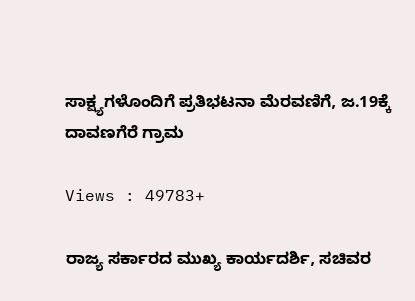ಸಾಕ್ಷ್ಯಗಳೊಂದಿಗೆ ಪ್ರತಿಭಟನಾ ಮೆರವಣಿಗೆ, ಜ.19ಕ್ಕೆ ದಾವಣಗೆರೆ ಗ್ರಾಮ

Views : 49783+

ರಾಜ್ಯ ಸರ್ಕಾರದ ಮುಖ್ಯ ಕಾರ್ಯದರ್ಶಿ, ಸಚಿವರ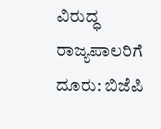ವಿರುದ್ಧ ರಾಜ್ಯಪಾಲರಿಗೆ ದೂರು: ಬಿಜೆಪಿ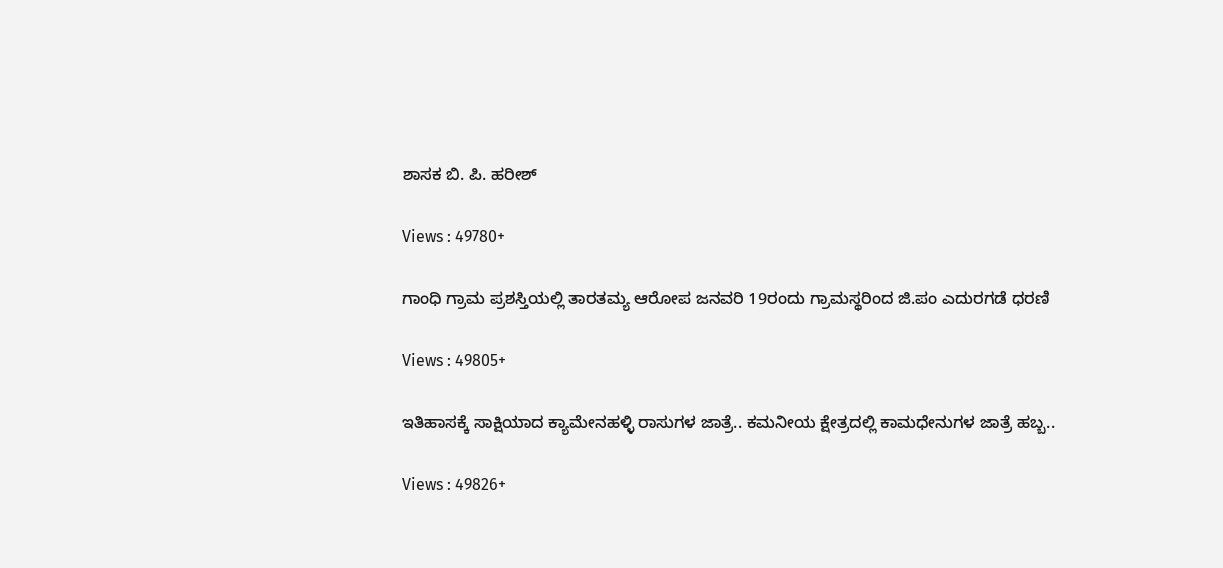ಶಾಸಕ ಬಿ. ಪಿ. ಹರೀಶ್

Views : 49780+

ಗಾಂಧಿ ಗ್ರಾಮ ಪ್ರಶಸ್ತಿಯಲ್ಲಿ ತಾರತಮ್ಯ ಆರೋಪ ಜನವರಿ 19ರಂದು ಗ್ರಾಮಸ್ಥರಿಂದ ಜಿ.ಪಂ ಎದುರಗಡೆ ಧರಣಿ

Views : 49805+

ಇತಿಹಾಸಕ್ಕೆ ಸಾಕ್ಷಿಯಾದ ಕ್ಯಾಮೇನಹಳ್ಳಿ ರಾಸುಗಳ ಜಾತ್ರೆ.. ಕಮನೀಯ ಕ್ಷೇತ್ರದಲ್ಲಿ ಕಾಮಧೇನುಗಳ ಜಾತ್ರೆ ಹಬ್ಬ..

Views : 49826+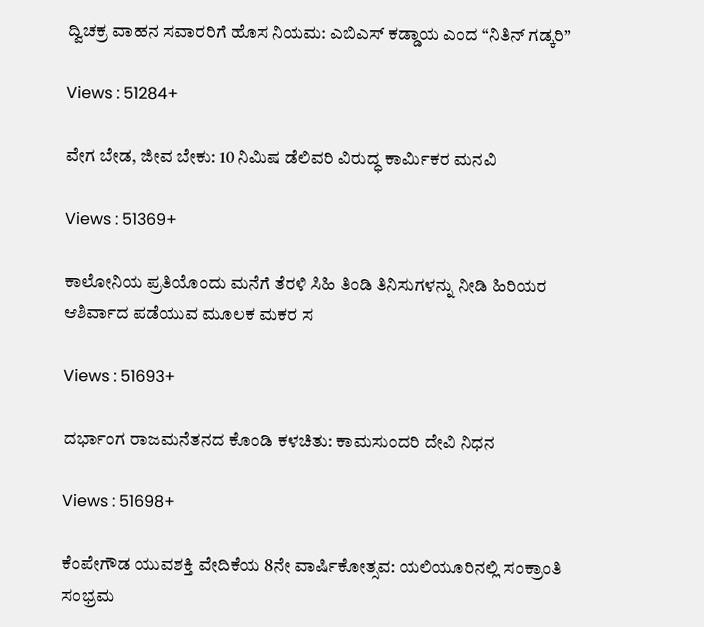ದ್ವಿಚಕ್ರ ವಾಹನ ಸವಾರರಿಗೆ ಹೊಸ ನಿಯಮ: ಎಬಿಎಸ್ ಕಡ್ಡಾಯ ಎಂದ “ನಿತಿನ್ ಗಡ್ಕರಿ”

Views : 51284+

ವೇಗ ಬೇಡ, ಜೀವ ಬೇಕು: 10 ನಿಮಿಷ ಡೆಲಿವರಿ ವಿರುದ್ಧ ಕಾರ್ಮಿಕರ ಮನವಿ

Views : 51369+

ಕಾಲೋನಿಯ ಪ್ರತಿಯೊಂದು ಮನೆಗೆ ತೆರಳಿ ಸಿಹಿ ತಿಂಡಿ ತಿನಿಸುಗಳನ್ನು ನೀಡಿ ಹಿರಿಯರ ಆಶಿರ್ವಾದ ಪಡೆಯುವ ಮೂಲಕ ಮಕರ ಸ

Views : 51693+

ದರ್ಭಾಂಗ ರಾಜಮನೆತನದ ಕೊಂಡಿ ಕಳಚಿತು: ಕಾಮಸುಂದರಿ ದೇವಿ ನಿಧನ

Views : 51698+

ಕೆಂಪೇಗೌಡ ಯುವಶಕ್ತಿ ವೇದಿಕೆಯ 8ನೇ ವಾರ್ಷಿಕೋತ್ಸವ: ಯಲಿಯೂರಿನಲ್ಲಿ ಸಂಕ್ರಾಂತಿ ಸಂಭ್ರಮ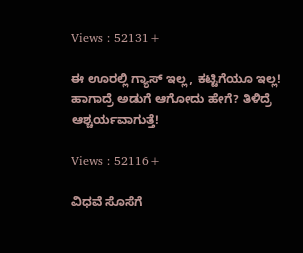Views : 52131+

ಈ ಊರಲ್ಲಿ ಗ್ಯಾಸ್ ಇಲ್ಲ, ಕಟ್ಟಿಗೆಯೂ ಇಲ್ಲ! ಹಾಗಾದ್ರೆ ಅಡುಗೆ ಆಗೋದು ಹೇಗೆ? ತಿಳಿದ್ರೆ ಆಶ್ಚರ್ಯವಾಗುತ್ತೆ!

Views : 52116+

ವಿಧವೆ ಸೊಸೆಗೆ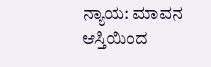ನ್ಯಾಯ: ಮಾವನ ಆಸ್ತಿಯಿಂದ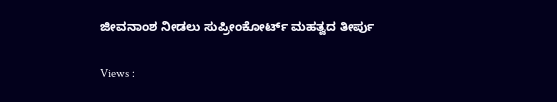ಜೀವನಾಂಶ ನೀಡಲು ಸುಪ್ರೀಂಕೋರ್ಟ್ ಮಹತ್ವದ ತೀರ್ಪು

Views :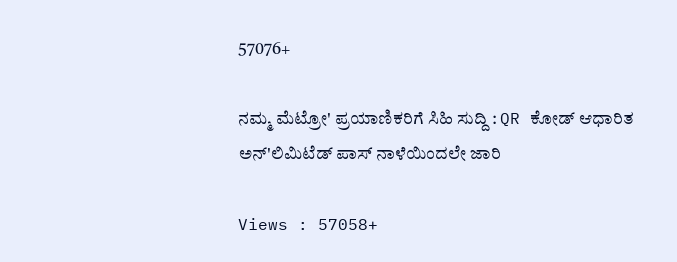57076+

ನಮ್ಮ ಮೆಟ್ರೋ' ಪ್ರಯಾಣಿಕರಿಗೆ ಸಿಹಿ ಸುದ್ದಿ : QR ಕೋಡ್ ಆಧಾರಿತ ಅನ್'ಲಿಮಿಟೆಡ್ ಪಾಸ್ ನಾಳೆಯಿಂದಲೇ ಜಾರಿ

Views : 57058+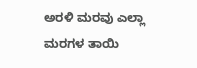ಅರಳಿ ಮರವು ಎಲ್ಲಾ ಮರಗಳ ತಾಯಿ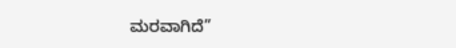ಮರವಾಗಿದೆ”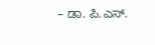– ಡಾ. ಪಿ.ಎಸ್.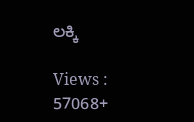ಲಕ್ಕಿ

Views : 57068+